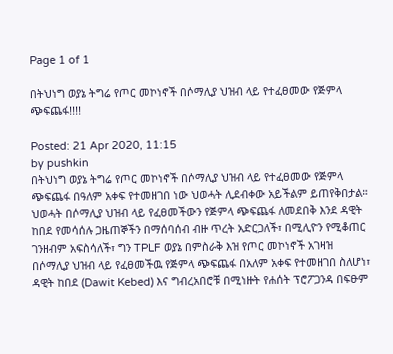Page 1 of 1

በትህነግ ወያኔ ትግሬ የጦር መኮነኖች በሶማሊያ ህዝብ ላይ የተፈፀመው የጅምላ ጭፍጨፋ!!!!

Posted: 21 Apr 2020, 11:15
by pushkin
በትህነግ ወያኔ ትግሬ የጦር መኮነኖች በሶማሊያ ህዝብ ላይ የተፈፀመው የጅምላ ጭፍጨፋ በዓለም አቀፍ የተመዘገበ ነው ህወሓት ሊደብቀው አይችልም ይጠየቅበታል። ህወሓት በሶማሊያ ህዝብ ላይ የፈፀመችውን የጅምላ ጭፍጨፋ ለመደበቅ እንደ ዳዊት ከበደ የመሳሰሉ ጋዜጠኞችን በማሰባሰብ ብዙ ጥረት አድርጋለች፣ በሚሊዮን የሚቆጠር ገንዘብም አፍስሳለች፣ ግን TPLF ወያኔ በምስራቅ እዝ የጦር መኮነኖች አገዛዝ በሶማሊያ ህዝብ ላይ የፈፀመችዉ የጅምላ ጭፍጨፋ በአለም አቀፍ የተመዘገበ ስለሆነ፣ ዳዊት ከበደ (Dawit Kebed) እና ግብረአበሮቹ በሚነዙት የሐሰት ፕሮፖጋንዳ በፍፁም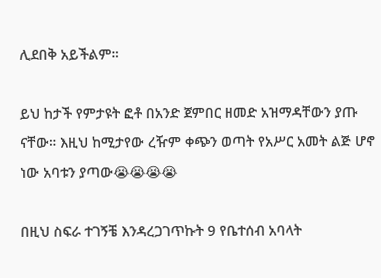ሊደበቅ አይችልም።

ይህ ከታች የምታዩት ፎቶ በአንድ ጀምበር ዘመድ አዝማዳቸውን ያጡ ናቸው። እዚህ ከሚታየው ረዥም ቀጭን ወጣት የአሥር አመት ልጅ ሆኖ ነው አባቱን ያጣው😭😭😭😭

በዚህ ስፍራ ተገኝቼ እንዳረጋገጥኩት 9 የቤተሰብ አባላት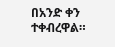በአንድ ቀን ተቀብረዋል።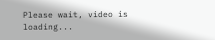Please wait, video is loading...